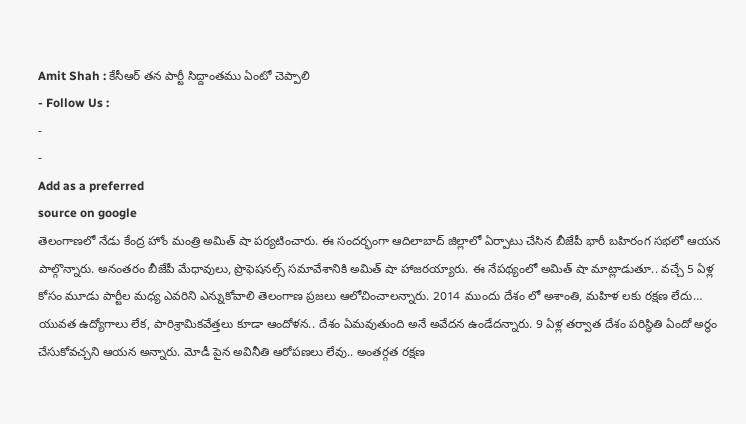Amit Shah : కేసీఆర్ తన పార్టీ సిద్దాంతము ఏంటో చెప్పాలి
- Follow Us :
-
-
Add as a preferred
source on google
తెలంగాణలో నేడు కేంద్ర హోం మంత్రి అమిత్ షా పర్యటించారు. ఈ సందర్భంగా ఆదిలాబాద్ జిల్లాలో ఏర్పాటు చేసిన బీజేపీ భారీ బహిరంగ సభలో ఆయన పాల్గొన్నారు. అనంతరం బీజేపీ మేధావులు, ప్రొఫెషనల్స్ సమావేశానికి అమిత్ షా హాజరయ్యారు. ఈ నేపథ్యంలో అమిత్ షా మాట్లాడుతూ.. వచ్చే 5 ఏళ్ల కోసం మూడు పార్టీల మధ్య ఎవరిని ఎన్నుకోవాలి తెలంగాణ ప్రజలు ఆలోచించాలన్నారు. 2014 ముందు దేశం లో అశాంతి, మహిళ లకు రక్షణ లేదు… యువత ఉద్యోగాలు లేక, పారిశ్రామికవేత్తలు కూడా ఆందోళన.. దేశం ఏమవుతుంది అనే అవేదన ఉండేదన్నారు. 9 ఏళ్ల తర్వాత దేశం పరిస్థితి ఏందో అర్థం చేసుకోవచ్చని ఆయన అన్నారు. మోడీ పైన అవినీతి ఆరోపణలు లేవు.. అంతర్గత రక్షణ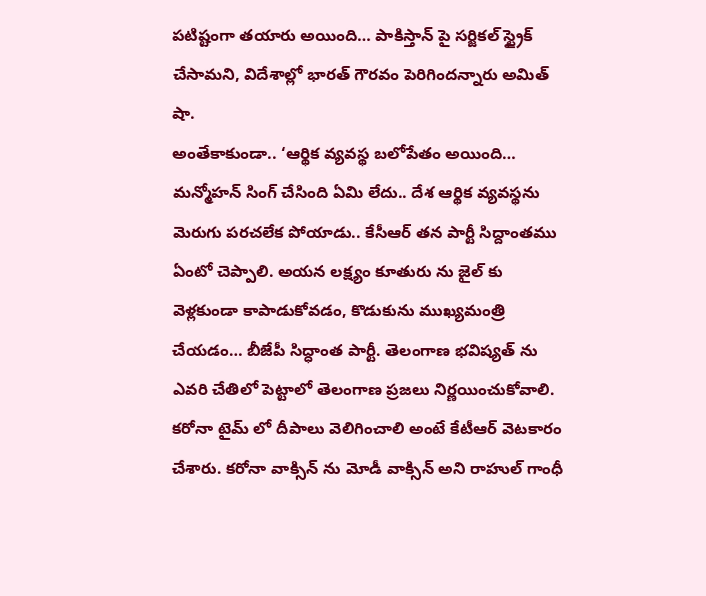పటిష్టంగా తయారు అయింది… పాకిస్తాన్ పై సర్జికల్ స్ట్రైక్ చేసామని, విదేశాల్లో భారత్ గౌరవం పెరిగిందన్నారు అమిత్ షా.
అంతేకాకుండా.. ‘ఆర్థిక వ్యవస్థ బలోపేతం అయింది… మన్మోహన్ సింగ్ చేసింది ఏమి లేదు.. దేశ ఆర్థిక వ్యవస్థను మెరుగు పరచలేక పోయాడు.. కేసీఆర్ తన పార్టీ సిద్దాంతము ఏంటో చెప్పాలి. అయన లక్ష్యం కూతురు ను జైల్ కు వెళ్లకుండా కాపాడుకోవడం, కొడుకును ముఖ్యమంత్రి చేయడం… బీజేపీ సిద్ధాంత పార్టీ. తెలంగాణ భవిష్యత్ ను ఎవరి చేతిలో పెట్టాలో తెలంగాణ ప్రజలు నిర్ణయించుకోవాలి. కరోనా టైమ్ లో దీపాలు వెలిగించాలి అంటే కేటీఆర్ వెటకారం చేశారు. కరోనా వాక్సిన్ ను మోడీ వాక్సిన్ అని రాహుల్ గాంధీ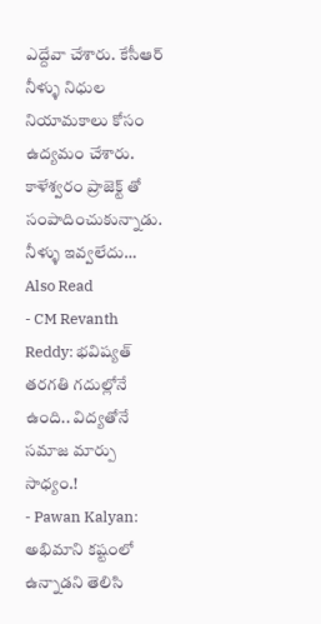ఎద్దేవా చేశారు. కేసీఆర్ నీళ్ళు నిధుల నియామకాలు కోసం ఉద్యమం చేశారు. కాళేశ్వరం ప్రాజెక్ట్ తో సంపాదించుకున్నాడు. నీళ్ళు ఇవ్వలేదు…
Also Read
- CM Revanth Reddy: భవిష్యత్ తరగతి గదుల్లోనే ఉంది.. విద్యతోనే సమాజ మార్పు సాధ్యం.!
- Pawan Kalyan: అభిమాని కష్టంలో ఉన్నాడని తెలిసి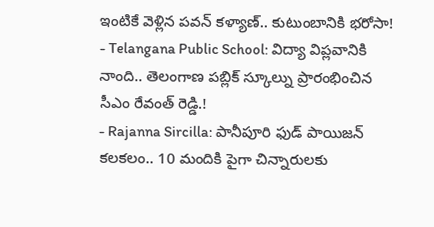ఇంటికే వెళ్లిన పవన్ కళ్యాణ్.. కుటుంబానికి భరోసా!
- Telangana Public School: విద్యా విప్లవానికి నాంది.. తెలంగాణ పబ్లిక్ స్కూల్ను ప్రారంభించిన సీఎం రేవంత్ రెడ్డి.!
- Rajanna Sircilla: పానీపూరి ఫుడ్ పాయిజన్ కలకలం.. 10 మందికి పైగా చిన్నారులకు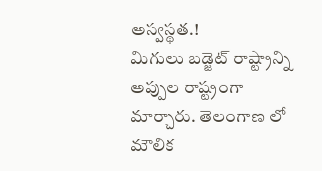అస్వస్థత.!
మిగులు బడ్జెట్ రాష్ట్రాన్ని అప్పుల రాష్ట్రంగా మార్చారు. తెలంగాణ లో మౌలిక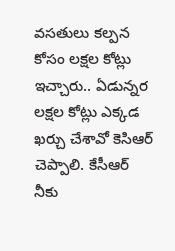వసతులు కల్పన కోసం లక్షల కోట్లు ఇచ్చారు.. ఏడున్నర లక్షల కోట్లు ఎక్కడ ఖర్చు చేశావో కెసిఆర్ చెప్పాలి. కేసీఆర్ నీకు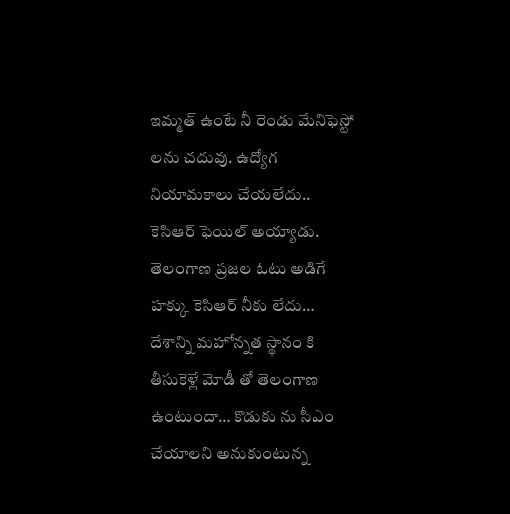ఇమ్మత్ ఉంటే నీ రెండు మేనిఫెస్టో లను చదువు. ఉద్యోగ నియామకాలు చేయలేదు.. కెసిఆర్ ఫెయిల్ అయ్యాడు. తెలంగాణ ప్రజల ఓటు అడిగే హక్కు కెసిఆర్ నీకు లేదు… దేశాన్ని మహోన్నత స్థానం కి తీసుకెళ్లే మోడీ తో తెలంగాణ ఉంటుందా… కొడుకు ను సీఎం చేయాలని అనుకుంటున్న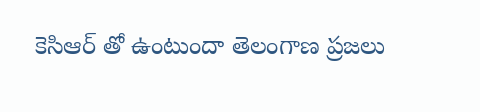కెసిఆర్ తో ఉంటుందా తెలంగాణ ప్రజలు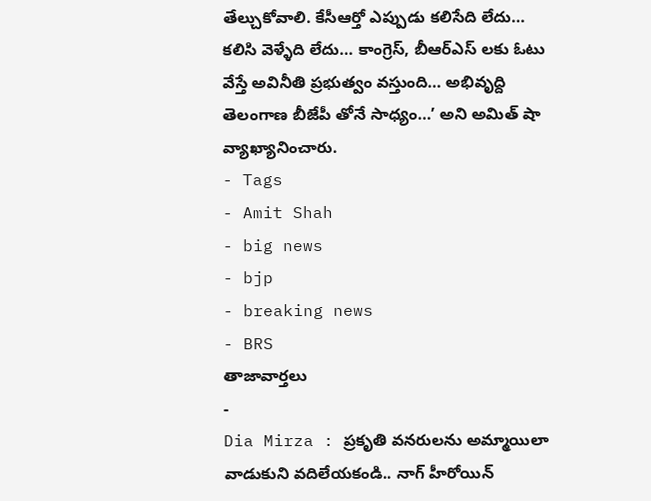తేల్చుకోవాలి. కేసీఆర్తో ఎప్పుడు కలిసేది లేదు… కలిసి వెళ్ళేది లేదు… కాంగ్రెస్, బీఆర్ఎస్ లకు ఓటు వేస్తే అవినీతి ప్రభుత్వం వస్తుంది… అభివృద్ది తెలంగాణ బీజేపీ తోనే సాధ్యం…’ అని అమిత్ షా వ్యాఖ్యానించారు.
- Tags
- Amit Shah
- big news
- bjp
- breaking news
- BRS
తాజావార్తలు
-
Dia Mirza : ప్రకృతి వనరులను అమ్మాయిలా వాడుకుని వదిలేయకండి.. నాగ్ హీరోయిన్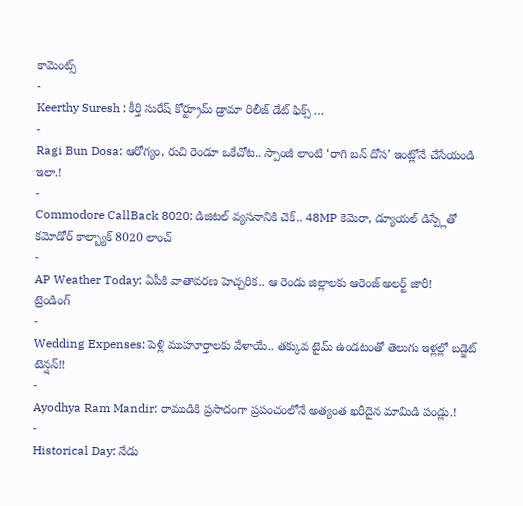కామెంట్స్
-
Keerthy Suresh : కీర్తి సురేష్ కోర్ట్రూమ్ డ్రామా రిలీజ్ డేట్ ఫిక్స్ …
-
Ragi Bun Dosa: ఆరోగ్యం, రుచి రెండూ ఒకేచోట.. స్పాంజీ లాంటి ‘రాగి బన్ దోస’ ఇంట్లోనే చేసేయండి ఇలా.!
-
Commodore CallBack 8020: డిజిటల్ వ్యసనానికి చెక్.. 48MP కెమెరా, డ్యూయల్ డిస్ప్లేతో కమోడోర్ కాల్బ్యాక్ 8020 లాంచ్
-
AP Weather Today: ఏపీకి వాతావరణ హెచ్చరిక.. ఆ రెండు జిల్లాలకు ఆరెంజ్ అలర్ట్ జారీ!
ట్రెండింగ్
-
Wedding Expenses: పెళ్లి ముహూర్తాలకు వేళాయే.. తక్కువ టైమ్ ఉండటంతో తెలుగు ఇళ్లల్లో బడ్జెట్ టెన్షన్!!
-
Ayodhya Ram Mandir: రాముడికి ప్రసాదంగా ప్రపంచంలోనే అత్యంత ఖరీదైన మామిడి పండ్లు.!
-
Historical Day: నేడు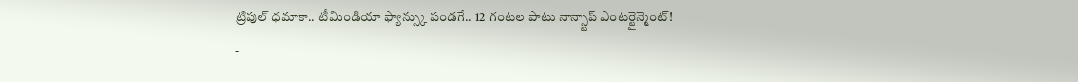ట్రిపుల్ ధమాకా.. టీమిండియా ఫ్యాన్స్కు పండగే.. 12 గంటల పాటు నాన్స్టాప్ ఎంటర్టైన్మెంట్!
-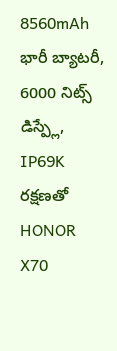8560mAh భారీ బ్యాటరీ, 6000 నిట్స్ డిస్ప్లే, IP69K రక్షణతో HONOR X70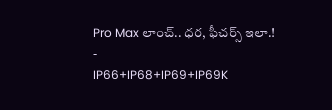Pro Max లాంచ్.. ధర, ఫీచర్స్ ఇలా.!
-
IP66+IP68+IP69+IP69K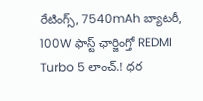రేటింగ్స్, 7540mAh బ్యాటరీ, 100W ఫాస్ట్ ఛార్జింగ్తో REDMI Turbo 5 లాంచ్.! ధర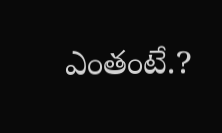ఎంతంటే.?